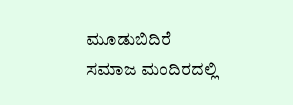ಮೂಡುಬಿದಿರೆ ಸಮಾಜ ಮಂದಿರದಲ್ಲಿ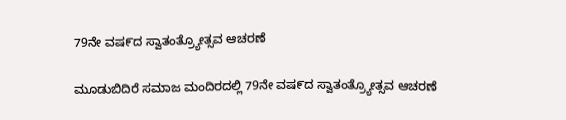79ನೇ ವಷ೯ದ ಸ್ವಾತಂತ್ರ್ಯೋತ್ಸವ ಆಚರಣೆ

ಮೂಡುಬಿದಿರೆ ಸಮಾಜ ಮಂದಿರದಲ್ಲಿ 79ನೇ ವಷ೯ದ ಸ್ವಾತಂತ್ರ್ಯೋತ್ಸವ ಆಚರಣೆ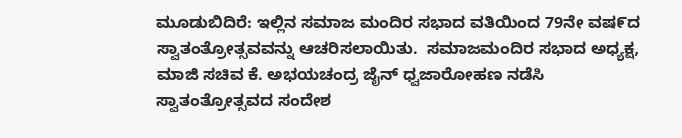ಮೂಡುಬಿದಿರೆ: ಇಲ್ಲಿನ ಸಮಾಜ ಮಂದಿರ ಸಭಾದ ವತಿಯಿಂದ 79ನೇ ವಷ೯ದ ಸ್ವಾತಂತ್ರೋತ್ಸವವನ್ನು ಆಚರಿಸಲಾಯಿತು.  ಸಮಾಜಮಂದಿರ ಸಭಾದ ಅಧ್ಯಕ್ಷ, ಮಾಜಿ ಸಚಿವ ಕೆ. ಅಭಯಚಂದ್ರ ಜೈನ್ ಧ್ವಜಾರೋಹಣ ನಡೆಸಿ ಸ್ವಾತಂತ್ರೋತ್ಸವದ ಸಂದೇಶ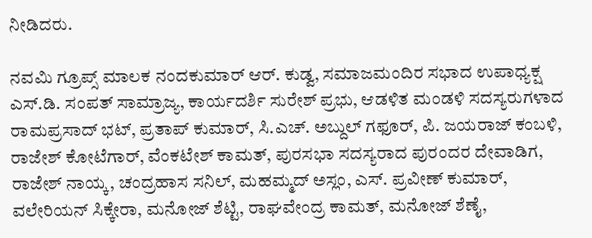ನೀಡಿದರು.

ನವಮಿ ಗ್ರೂಪ್ಸ್ ಮಾಲಕ ನಂದಕುಮಾ‌ರ್ ಆರ್. ಕುಡ್ವ, ಸಮಾಜಮಂದಿರ ಸಭಾದ ಉಪಾಧ್ಯಕ್ಷ ಎಸ್‌.ಡಿ. ಸಂಪತ್ ಸಾಮ್ರಾಜ್ಯ, ಕಾರ್ಯದರ್ಶಿ ಸುರೇಶ್ ಪ್ರಭು, ಆಡಳಿತ ಮಂಡಳಿ ಸದಸ್ಯರುಗಳಾದ ರಾಮಪ್ರಸಾದ್ ಭಟ್, ಪ್ರತಾಪ್ ಕುಮಾರ್, ಸಿ.ಎಚ್. ಅಬ್ದುಲ್ ಗಫೂರ್, ಪಿ. ಜಯರಾಜ್ ಕಂಬಳಿ, ರಾಜೇಶ್ ಕೋಟೆಗಾರ್, ವೆಂಕಟೇಶ್ ಕಾಮತ್, ಪುರಸಭಾ ಸದಸ್ಯರಾದ ಪುರಂದರ ದೇವಾಡಿಗ, ರಾಜೇಶ್ ನಾಯ್ಕ, ಚಂದ್ರಹಾಸ ಸನಿಲ್, ಮಹಮ್ಮದ್ ಅಸ್ಲಂ, ಎಸ್. ಪ್ರವೀಣ್ ಕುಮಾರ್, ವಲೇರಿಯನ್ ಸಿಕ್ಕೇರಾ, ಮನೋಜ್ ಶೆಟ್ಟಿ, ರಾಘವೇಂದ್ರ ಕಾಮತ್, ಮನೋಜ್ ಶೆಣೈ,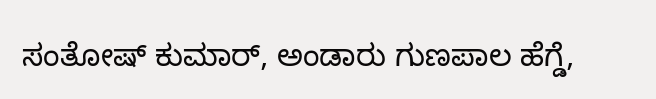ಸಂತೋಷ್ ಕುಮಾ‌ರ್, ಅಂಡಾರು ಗುಣಪಾಲ ಹೆಗ್ಡೆ,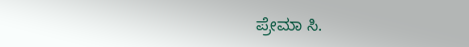ಪ್ರೇಮಾ ಸಿ.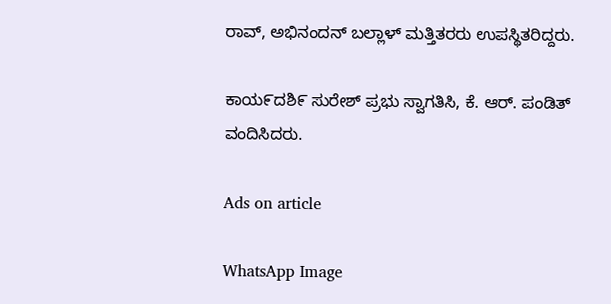ರಾವ್, ಅಭಿನಂದನ್ ಬಲ್ಲಾಳ್‌ ಮತ್ತಿತರರು ಉಪಸ್ಥಿತರಿದ್ದರು.

ಕಾಯ೯ದಶಿ೯ ಸುರೇಶ್ ಪ್ರಭು ಸ್ವಾಗತಿಸಿ, ಕೆ. ಆರ್. ಪಂಡಿತ್ ವಂದಿಸಿದರು.

Ads on article

WhatsApp Image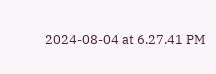2024-08-04 at 6.27.41 PM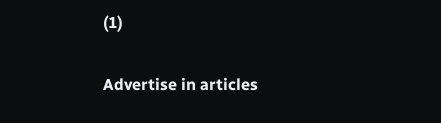(1)

Advertise in articles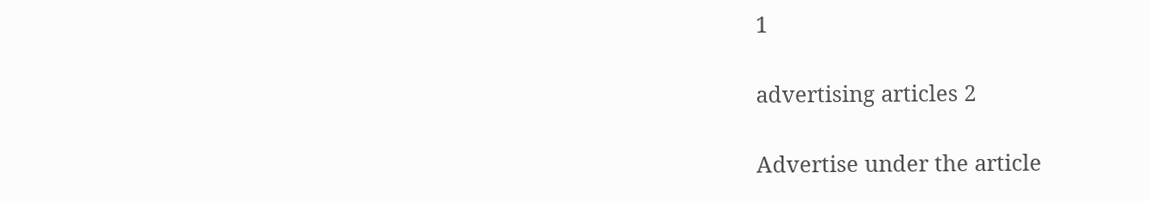1

advertising articles 2

Advertise under the article